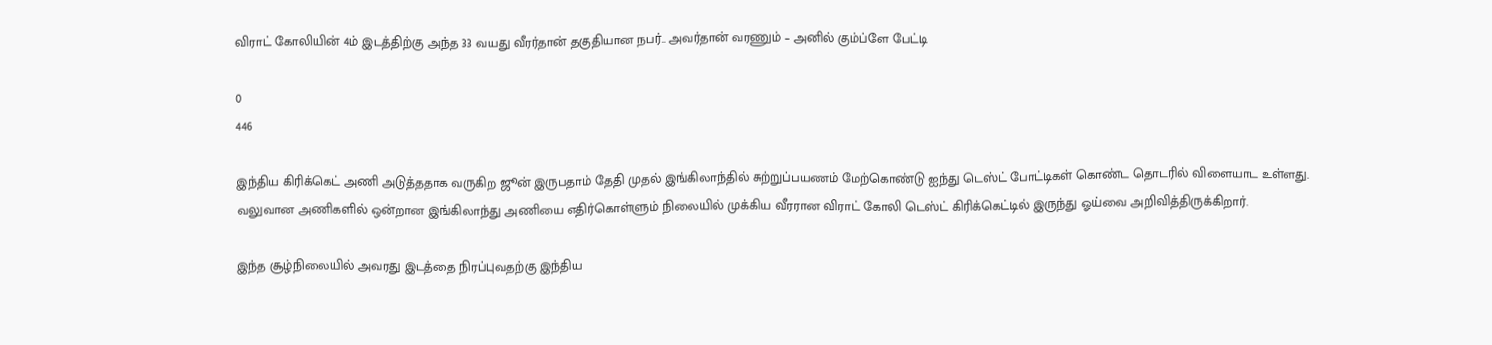விராட் கோலியின் 4ம் இடத்திற்கு அந்த 33 வயது வீரர்தான் தகுதியான நபர்.. அவர்தான் வரணும் – அனில் கும்ப்ளே பேட்டி

0
446

இந்திய கிரிக்கெட் அணி அடுத்ததாக வருகிற ஜூன் இருபதாம் தேதி முதல் இங்கிலாந்தில் சுற்றுப்பயணம் மேற்கொண்டு ஐந்து டெஸ்ட் போட்டிகள் கொண்ட தொடரில் விளையாட உள்ளது. வலுவான அணிகளில் ஒன்றான இங்கிலாந்து அணியை எதிர்கொள்ளும் நிலையில் முக்கிய வீரரான விராட் கோலி டெஸ்ட் கிரிக்கெட்டில் இருந்து ஓய்வை அறிவித்திருக்கிறார்.

இந்த சூழ்நிலையில் அவரது இடத்தை நிரப்புவதற்கு இந்திய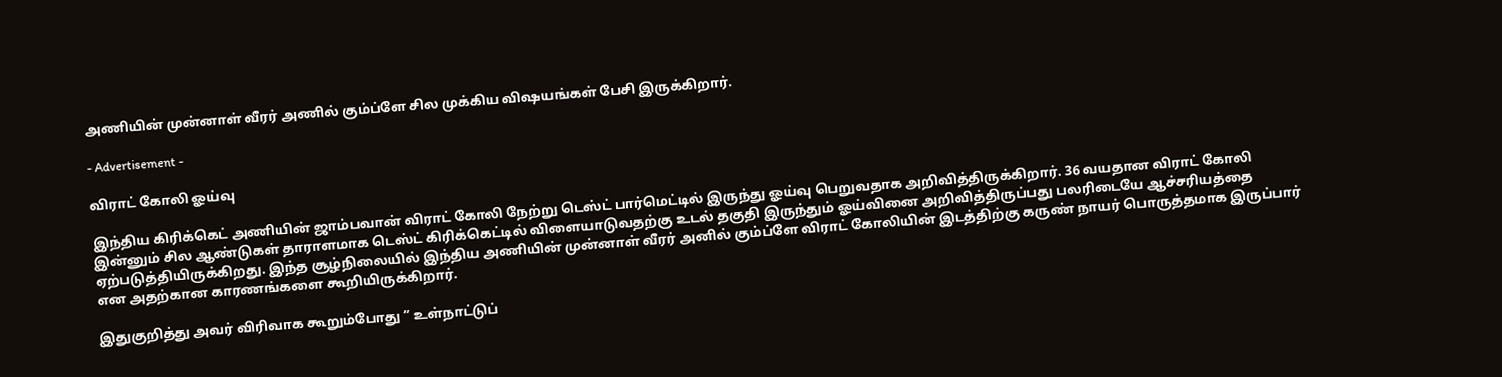அணியின் முன்னாள் வீரர் அணில் கும்ப்ளே சில முக்கிய விஷயங்கள் பேசி இருக்கிறார்.

- Advertisement -

விராட் கோலி ஓய்வு

இந்திய கிரிக்கெட் அணியின் ஜாம்பவான் விராட் கோலி நேற்று டெஸ்ட் பார்மெட்டில் இருந்து ஓய்வு பெறுவதாக அறிவித்திருக்கிறார். 36 வயதான விராட் கோலி இன்னும் சில ஆண்டுகள் தாராளமாக டெஸ்ட் கிரிக்கெட்டில் விளையாடுவதற்கு உடல் தகுதி இருந்தும் ஓய்வினை அறிவித்திருப்பது பலரிடையே ஆச்சரியத்தை ஏற்படுத்தியிருக்கிறது. இந்த சூழ்நிலையில் இந்திய அணியின் முன்னாள் வீரர் அனில் கும்ப்ளே விராட் கோலியின் இடத்திற்கு கருண் நாயர் பொருத்தமாக இருப்பார் என அதற்கான காரணங்களை கூறியிருக்கிறார்.

இதுகுறித்து அவர் விரிவாக கூறும்போது ” உள்நாட்டுப்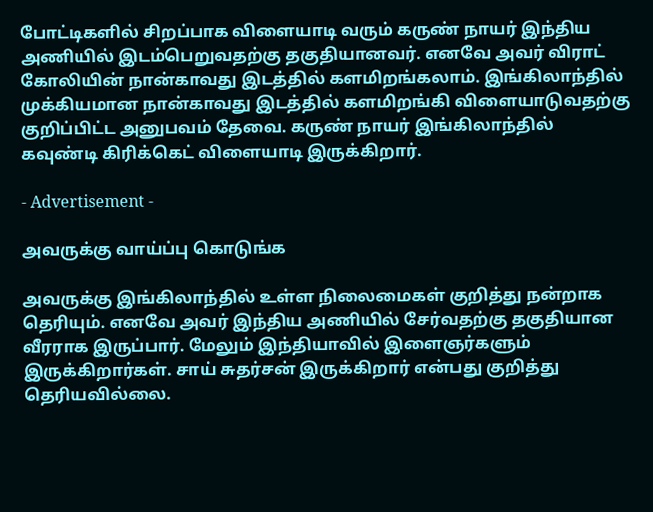போட்டிகளில் சிறப்பாக விளையாடி வரும் கருண் நாயர் இந்திய அணியில் இடம்பெறுவதற்கு தகுதியானவர். எனவே அவர் விராட் கோலியின் நான்காவது இடத்தில் களமிறங்கலாம். இங்கிலாந்தில் முக்கியமான நான்காவது இடத்தில் களமிறங்கி விளையாடுவதற்கு குறிப்பிட்ட அனுபவம் தேவை. கருண் நாயர் இங்கிலாந்தில் கவுண்டி கிரிக்கெட் விளையாடி இருக்கிறார்.

- Advertisement -

அவருக்கு வாய்ப்பு கொடுங்க

அவருக்கு இங்கிலாந்தில் உள்ள நிலைமைகள் குறித்து நன்றாக தெரியும். எனவே அவர் இந்திய அணியில் சேர்வதற்கு தகுதியான வீரராக இருப்பார். மேலும் இந்தியாவில் இளைஞர்களும் இருக்கிறார்கள். சாய் சுதர்சன் இருக்கிறார் என்பது குறித்து தெரியவில்லை.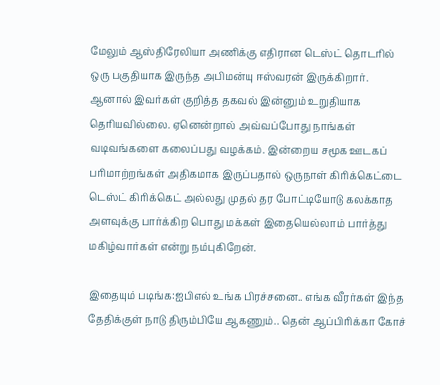மேலும் ஆஸ்திரேலியா அணிக்கு எதிரான டெஸ்ட் தொடரில் ஒரு பகுதியாக இருந்த அபிமன்யு ஈஸ்வரன் இருக்கிறார். ஆனால் இவர்கள் குறித்த தகவல் இன்னும் உறுதியாக தெரியவில்லை. ஏனென்றால் அவ்வப்போது நாங்கள் வடிவங்களை கலைப்பது வழக்கம். இன்றைய சமூக ஊடகப் பரிமாற்றங்கள் அதிகமாக இருப்பதால் ஒருநாள் கிரிக்கெட்டை டெஸ்ட் கிரிக்கெட் அல்லது முதல் தர போட்டியோடு கலக்காத அளவுக்கு பார்க்கிற பொது மக்கள் இதையெல்லாம் பார்த்து மகிழ்வார்கள் என்று நம்புகிறேன்.

இதையும் படிங்க:ஐபிஎல் உங்க பிரச்சனை.. எங்க வீரர்கள் இந்த தேதிக்குள் நாடு திரும்பியே ஆகணும்.. தென் ஆப்பிரிக்கா கோச்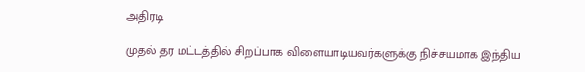அதிரடி

முதல் தர மட்டத்தில் சிறப்பாக விளையாடியவர்களுக்கு நிச்சயமாக இந்திய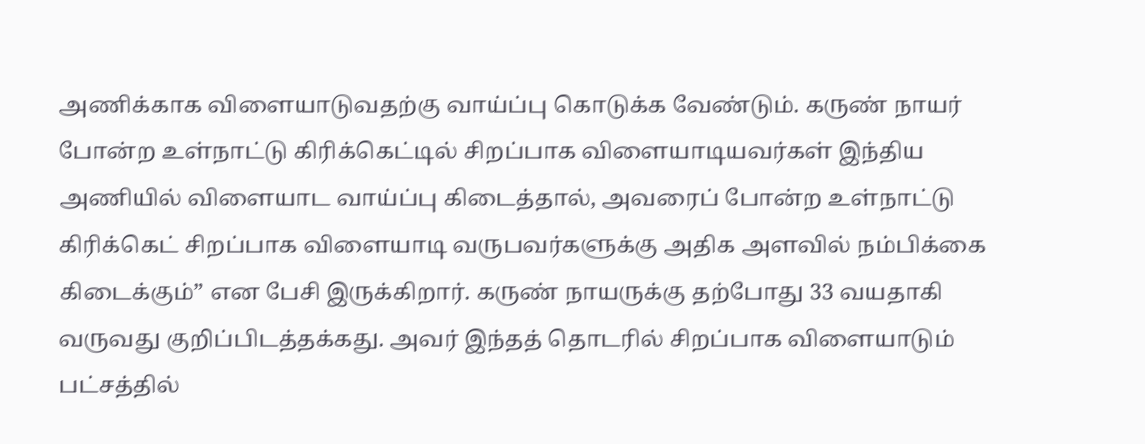அணிக்காக விளையாடுவதற்கு வாய்ப்பு கொடுக்க வேண்டும். கருண் நாயர் போன்ற உள்நாட்டு கிரிக்கெட்டில் சிறப்பாக விளையாடியவர்கள் இந்திய அணியில் விளையாட வாய்ப்பு கிடைத்தால், அவரைப் போன்ற உள்நாட்டு கிரிக்கெட் சிறப்பாக விளையாடி வருபவர்களுக்கு அதிக அளவில் நம்பிக்கை கிடைக்கும்” என பேசி இருக்கிறார். கருண் நாயருக்கு தற்போது 33 வயதாகி வருவது குறிப்பிடத்தக்கது. அவர் இந்தத் தொடரில் சிறப்பாக விளையாடும் பட்சத்தில்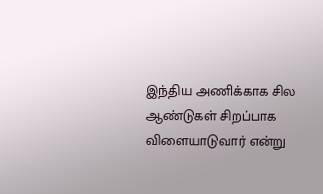இந்திய அணிக்காக சில ஆண்டுகள் சிறப்பாக விளையாடுவார் என்று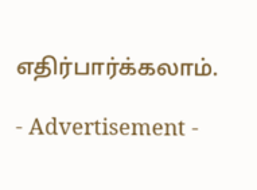எதிர்பார்க்கலாம்.

- Advertisement -